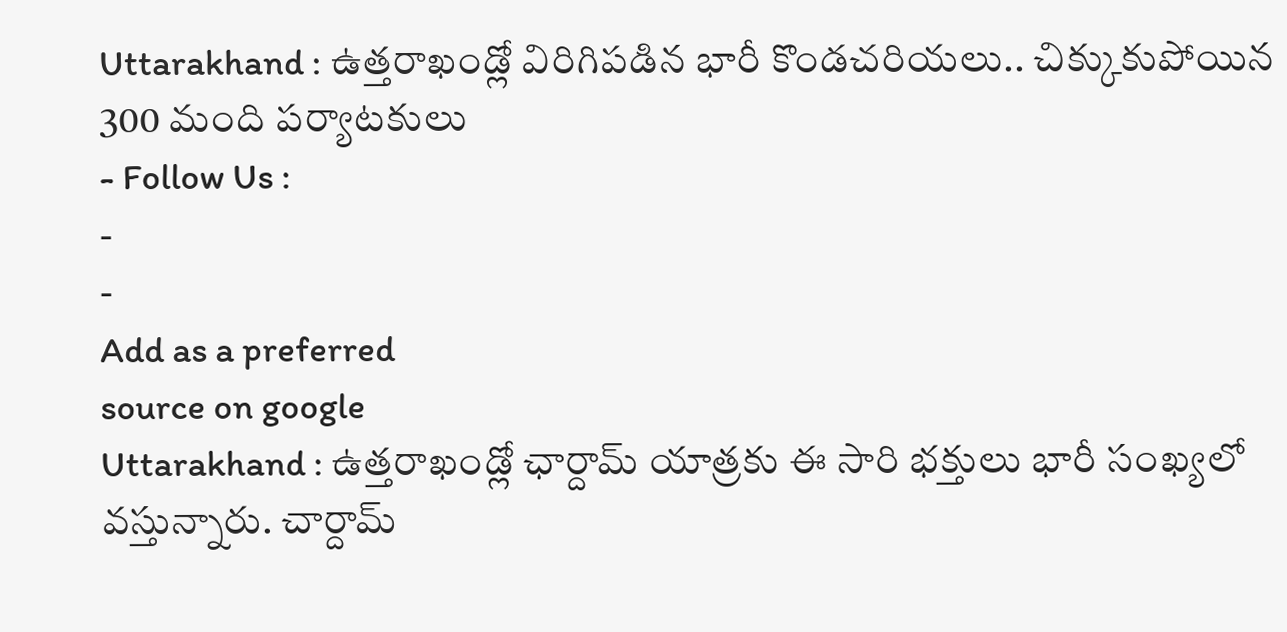Uttarakhand : ఉత్తరాఖండ్లో విరిగిపడిన భారీ కొండచరియలు.. చిక్కుకుపోయిన 300 మంది పర్యాటకులు
- Follow Us :
-
-
Add as a preferred
source on google
Uttarakhand : ఉత్తరాఖండ్లో ఛార్దామ్ యాత్రకు ఈ సారి భక్తులు భారీ సంఖ్యలో వస్తున్నారు. చార్దామ్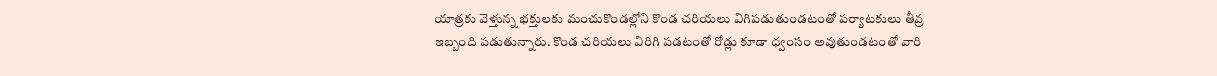యాత్రకు వెళ్తున్న భక్తులకు మంచుకొండల్లోని కొండ చరియలు విగిపడుతుండటంతో పర్యాటకులు తీవ్ర ఇబ్బంది పడుతున్నారు. కొండ చరియలు విరిగి పడటంతో రోడ్లు కూడా ధ్వంసం అవుతుండటంతో వారి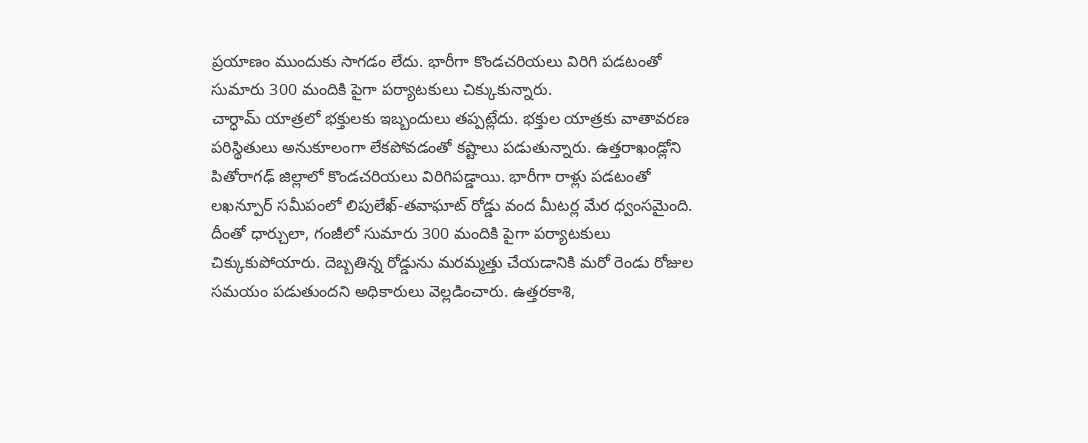ప్రయాణం ముందుకు సాగడం లేదు. భారీగా కొండచరియలు విరిగి పడటంతో సుమారు 300 మందికి పైగా పర్యాటకులు చిక్కుకున్నారు.
చార్ధామ్ యాత్రలో భక్తులకు ఇబ్బందులు తప్పట్లేదు. భక్తుల యాత్రకు వాతావరణ పరిస్థితులు అనుకూలంగా లేకపోవడంతో కష్టాలు పడుతున్నారు. ఉత్తరాఖండ్లోని పితోరాగఢ్ జిల్లాలో కొండచరియలు విరిగిపడ్డాయి. భారీగా రాళ్లు పడటంతో లఖన్పూర్ సమీపంలో లిపులేఖ్-తవాఘాట్ రోడ్డు వంద మీటర్ల మేర ధ్వంసమైంది. దీంతో ధార్చులా, గంజీలో సుమారు 300 మందికి పైగా పర్యాటకులు చిక్కుకుపోయారు. దెబ్బతిన్న రోడ్డును మరమ్మత్తు చేయడానికి మరో రెండు రోజుల సమయం పడుతుందని అధికారులు వెల్లడించారు. ఉత్తరకాశి,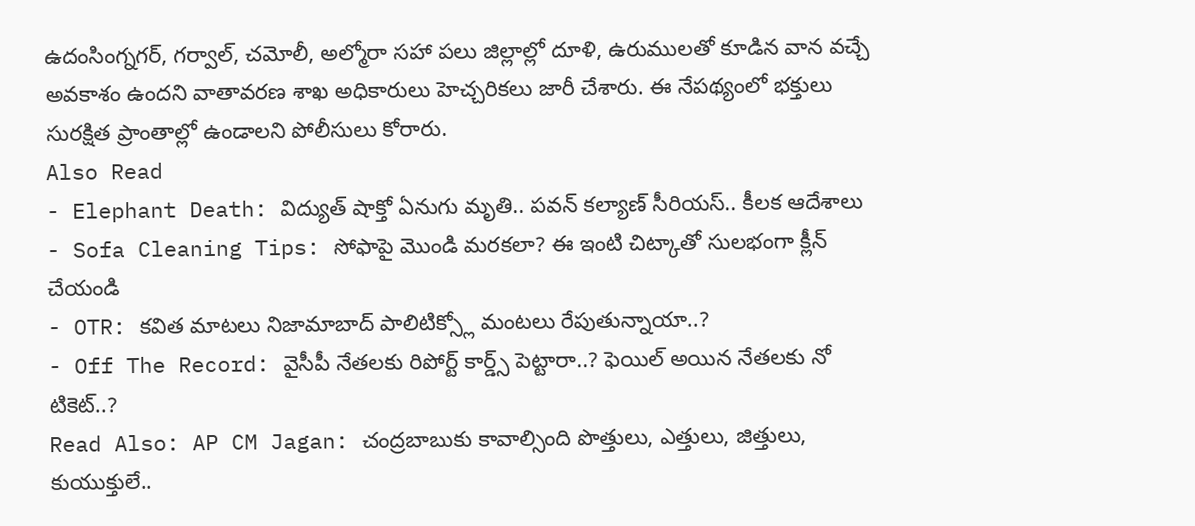ఉదంసింగ్నగర్, గర్వాల్, చమోలీ, అల్మోరా సహా పలు జిల్లాల్లో దూళి, ఉరుములతో కూడిన వాన వచ్చే అవకాశం ఉందని వాతావరణ శాఖ అధికారులు హెచ్చరికలు జారీ చేశారు. ఈ నేపథ్యంలో భక్తులు సురక్షిత ప్రాంతాల్లో ఉండాలని పోలీసులు కోరారు.
Also Read
- Elephant Death: విద్యుత్ షాక్తో ఏనుగు మృతి.. పవన్ కల్యాణ్ సీరియస్.. కీలక ఆదేశాలు
- Sofa Cleaning Tips: సోఫాపై మొండి మరకలా? ఈ ఇంటి చిట్కాతో సులభంగా క్లీన్ చేయండి
- OTR: కవిత మాటలు నిజామాబాద్ పాలిటిక్స్లో మంటలు రేపుతున్నాయా..?
- Off The Record: వైసీపీ నేతలకు రిపోర్ట్ కార్డ్స్ పెట్టారా..? ఫెయిల్ అయిన నేతలకు నో టికెట్..?
Read Also: AP CM Jagan: చంద్రబాబుకు కావాల్సింది పొత్తులు, ఎత్తులు, జిత్తులు, కుయుక్తులే..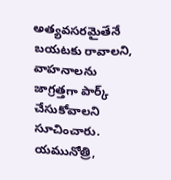అత్యవసరమైతేనే బయటకు రావాలని, వాహనాలను జాగ్రత్తగా పార్క్ చేసుకోవాలని సూచించారు. యమునోత్రి,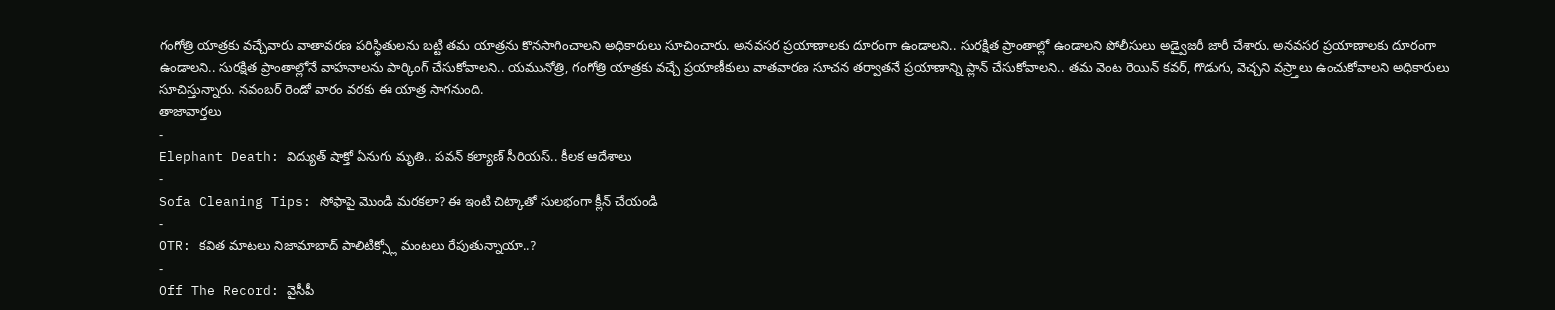గంగోత్రి యాత్రకు వచ్చేవారు వాతావరణ పరిస్థితులను బట్టి తమ యాత్రను కొనసాగించాలని అధికారులు సూచించారు. అనవసర ప్రయాణాలకు దూరంగా ఉండాలని.. సురక్షిత ప్రాంతాల్లో ఉండాలని పోలీసులు అడ్వైజరీ జారీ చేశారు. అనవసర ప్రయాణాలకు దూరంగా ఉండాలని.. సురక్షిత ప్రాంతాల్లోనే వాహనాలను పార్కింగ్ చేసుకోవాలని.. యమునోత్రి, గంగోత్రి యాత్రకు వచ్చే ప్రయాణీకులు వాతవారణ సూచన తర్వాతనే ప్రయాణాన్ని ప్లాన్ చేసుకోవాలని.. తమ వెంట రెయిన్ కవర్, గొడుగు, వెచ్చని వస్ర్తాలు ఉంచుకోవాలని అధికారులు సూచిస్తున్నారు. నవంబర్ రెండో వారం వరకు ఈ యాత్ర సాగనుంది.
తాజావార్తలు
-
Elephant Death: విద్యుత్ షాక్తో ఏనుగు మృతి.. పవన్ కల్యాణ్ సీరియస్.. కీలక ఆదేశాలు
-
Sofa Cleaning Tips: సోఫాపై మొండి మరకలా? ఈ ఇంటి చిట్కాతో సులభంగా క్లీన్ చేయండి
-
OTR: కవిత మాటలు నిజామాబాద్ పాలిటిక్స్లో మంటలు రేపుతున్నాయా..?
-
Off The Record: వైసీపీ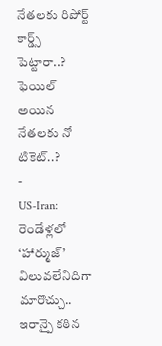నేతలకు రిపోర్ట్ కార్డ్స్ పెట్టారా..? ఫెయిల్ అయిన నేతలకు నో టికెట్..?
-
US-Iran: రెండేళ్లలో ‘హార్ముజ్’ విలువలేనిదిగా మారొచ్చు.. ఇరాన్పై కఠిన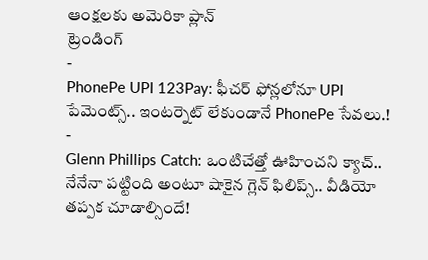ఆంక్షలకు అమెరికా ప్లాన్
ట్రెండింగ్
-
PhonePe UPI 123Pay: ఫీచర్ ఫోన్లలోనూ UPI పేమెంట్స్.. ఇంటర్నెట్ లేకుండానే PhonePe సేవలు.!
-
Glenn Phillips Catch: ఒంటిచేత్తో ఊహించని క్యాచ్.. నేనేనా పట్టింది అంటూ షాకైన గ్లెన్ ఫిలిప్స్.. వీడియో తప్పక చూడాల్సిందే!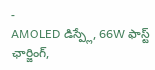-
AMOLED డిస్ప్లే, 66W ఫాస్ట్ ఛార్జింగ్,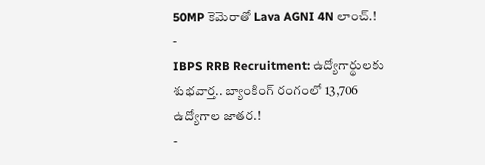50MP కెమెరాతో Lava AGNI 4N లాంచ్.!
-
IBPS RRB Recruitment: ఉద్యోగార్థులకు శుభవార్త.. బ్యాంకింగ్ రంగంలో 13,706 ఉద్యోగాల జాతర.!
-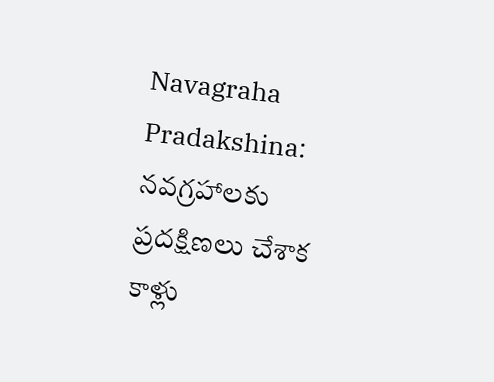Navagraha Pradakshina: నవగ్రహాలకు ప్రదక్షిణలు చేశాక కాళ్లు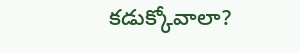కడుక్కోవాలా?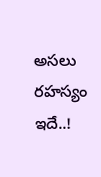అసలు రహస్యం ఇదే..!